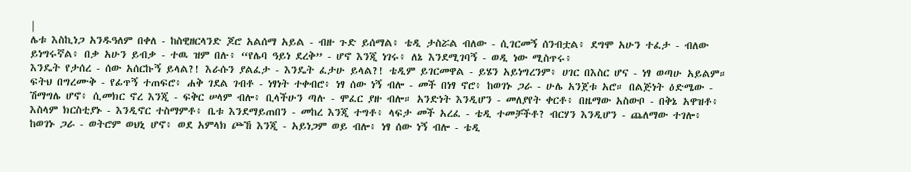|
ሌቱ እስኪነጋ አንዱዓለም በቀለ - ከስዊዘርላንድ ጆሮ አልሰማ አይል - ብዙ ጉድ ይሰማል፥ ቴዲ ታስሯል ብለው - ሲገርመኝ ሰንብቷል፥ ደግሞ አሁን ተፈታ - ብለው ይነግሩኛል፥ በቃ አሁን ይብቃ - ተዉ ዝም በሉ፥ “የሌባ ዓይነ ደረቅ” - ሆኖ እንጂ ነገሩ፥ ለኔ እንደሚገባኝ - ወዲ ነው ሚስጥሩ፥
እንዴት የታሰረ - ሰው አሰርኩኝ ይላል?! እራሱን ያልፈታ - እንዴት ፈታሁ ይላል?! ቴዲም ይገርመዋል - ይሄን አይነግረንም፥ ሀገር በእስር ሆና - ነፃ ወጣሁ አይልም። ፍትህ በግረሙቅ - የፊጥኝ ተጠፍሮ፥ ሐቅ ገደል ገብቶ - ነፃነት ተቀብሮ፥ ነፃ ሰው ነኝ ብሎ - መች በነፃ ኖሮ፥ ከወገኑ ጋራ - ሁሌ አንጀቱ አሮ። በልጅነት ዕድሜው - ሽማግሌ ሆኖ፥ ሲመክር ኖረ እንጂ - ፍቅር ሠላም ብሎ፥ ቢላችሁን ጣሉ - ሞፈር ያዙ ብሎ። አንድነት እንዲሆን - መለያየት ቀርቶ፥ በዜማው አስውቦ - በቅኔ አዋዝቶ፥ እስላም ክርስቲያኑ - እንዲኖር ተስማምቶ፥ ቤቱ እንደማይጠበን - መከረ እንጂ ተግቶ፥ ላፍታ መች አረፈ - ቴዲ ተመቻችቶ? ብርሃን እንዲሆን - ጨለማው ተገሎ፥ ከወገኑ ጋራ - ወትሮም ወህኒ ሆኖ፥ ወደ አምላክ ጮኸ እንጂ - አይነጋም ወይ ብሎ፥ ነፃ ሰው ነኝ ብሎ - ቴዲ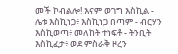መች ኮብልሎ! እናም ወገግ እስኪል - ሌቱ እስኪነጋ፥ እስኪነጋ በጣም - ብርሃን እስኪወጣ፥ መለከት ተነፍቶ - ትንቢት እስኪፈታ፥ ወደ ምስራቅ ዞረን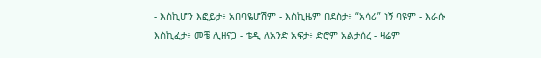- እስኪሆን እፎይታ፥ አበባዬሆሽም - እስኪዜም በደስታ፥ “አሳሪ” ነኝ ባዩም - እራሱ እስኪፈታ፥ መቼ ሊዘናጋ - ቴዲ ለአንድ አፍታ፥ ድሮም አልታሰረ - ዛሬም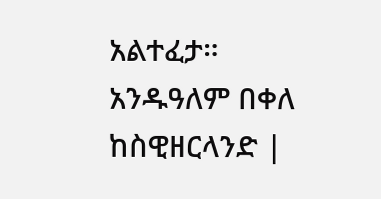አልተፈታ።
አንዱዓለም በቀለ ከስዊዘርላንድ |